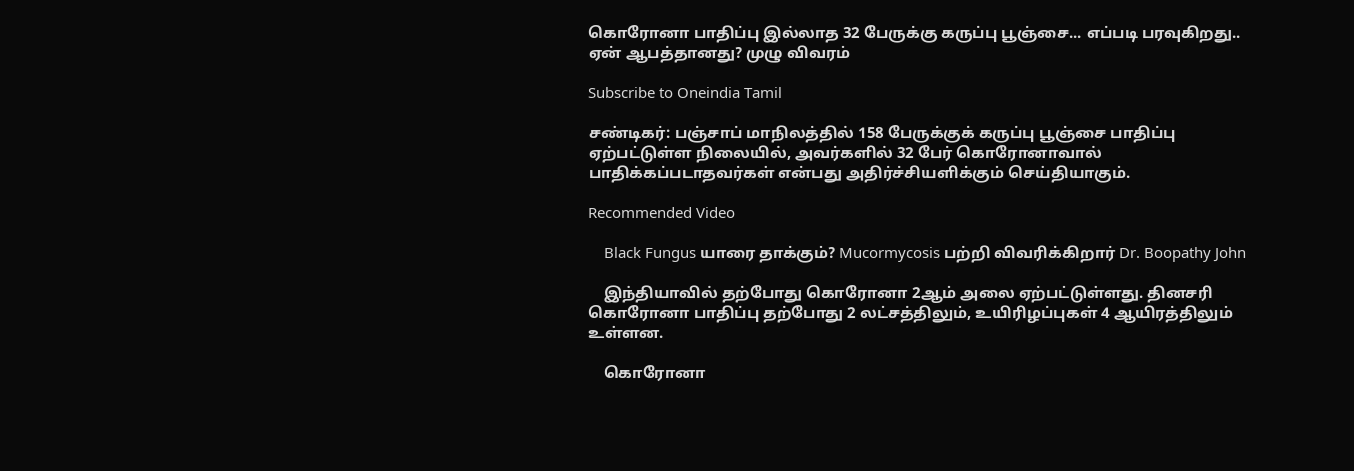கொரோனா பாதிப்பு இல்லாத 32 பேருக்கு கருப்பு பூஞ்சை... எப்படி பரவுகிறது.. ஏன் ஆபத்தானது? முழு விவரம்

Subscribe to Oneindia Tamil

சண்டிகர்: பஞ்சாப் மாநிலத்தில் 158 பேருக்குக் கருப்பு பூஞ்சை பாதிப்பு ஏற்பட்டுள்ள நிலையில், அவர்களில் 32 பேர் கொரோனாவால் பாதிக்கப்படாதவர்கள் என்பது அதிர்ச்சியளிக்கும் செய்தியாகும்.

Recommended Video

    Black Fungus யாரை தாக்கும்? Mucormycosis பற்றி விவரிக்கிறார் Dr. Boopathy John

    இந்தியாவில் தற்போது கொரோனா 2ஆம் அலை ஏற்பட்டுள்ளது. தினசரி கொரோனா பாதிப்பு தற்போது 2 லட்சத்திலும், உயிரிழப்புகள் 4 ஆயிரத்திலும் உள்ளன.

    கொரோனா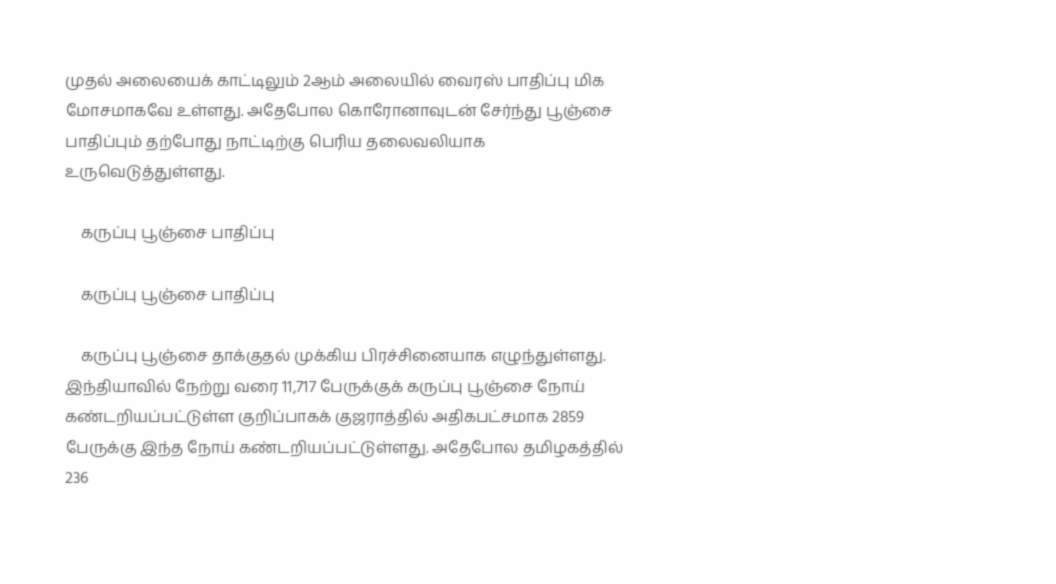முதல் அலையைக் காட்டிலும் 2ஆம் அலையில் வைரஸ் பாதிப்பு மிக மோசமாகவே உள்ளது. அதேபோல கொரோனாவுடன் சேர்ந்து பூஞ்சை பாதிப்பும் தற்போது நாட்டிற்கு பெரிய தலைவலியாக உருவெடுத்துள்ளது.

    கருப்பு பூஞ்சை பாதிப்பு

    கருப்பு பூஞ்சை பாதிப்பு

    கருப்பு பூஞ்சை தாக்குதல் முக்கிய பிரச்சினையாக எழுந்துள்ளது. இந்தியாவில் நேற்று வரை 11,717 பேருக்குக் கருப்பு பூஞ்சை நோய் கண்டறியப்பட்டுள்ள குறிப்பாகக் குஜராத்தில் அதிகபட்சமாக 2859 பேருக்கு இந்த நோய் கண்டறியப்பட்டுள்ளது. அதேபோல தமிழகத்தில் 236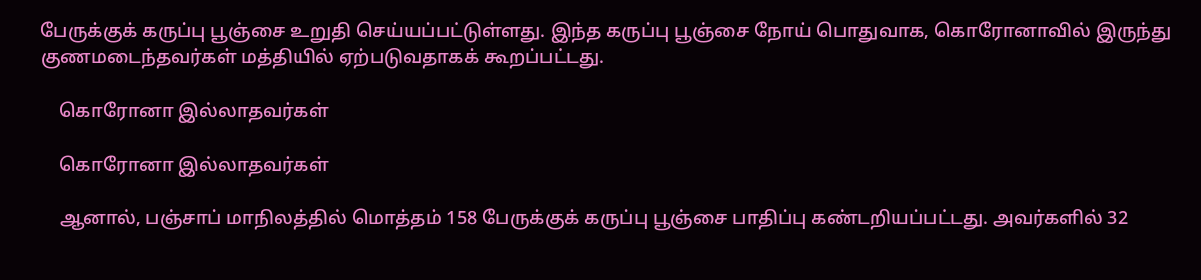பேருக்குக் கருப்பு பூஞ்சை உறுதி செய்யப்பட்டுள்ளது. இந்த கருப்பு பூஞ்சை நோய் பொதுவாக, கொரோனாவில் இருந்து குணமடைந்தவர்கள் மத்தியில் ஏற்படுவதாகக் கூறப்பட்டது.

    கொரோனா இல்லாதவர்கள்

    கொரோனா இல்லாதவர்கள்

    ஆனால், பஞ்சாப் மாநிலத்தில் மொத்தம் 158 பேருக்குக் கருப்பு பூஞ்சை பாதிப்பு கண்டறியப்பட்டது. அவர்களில் 32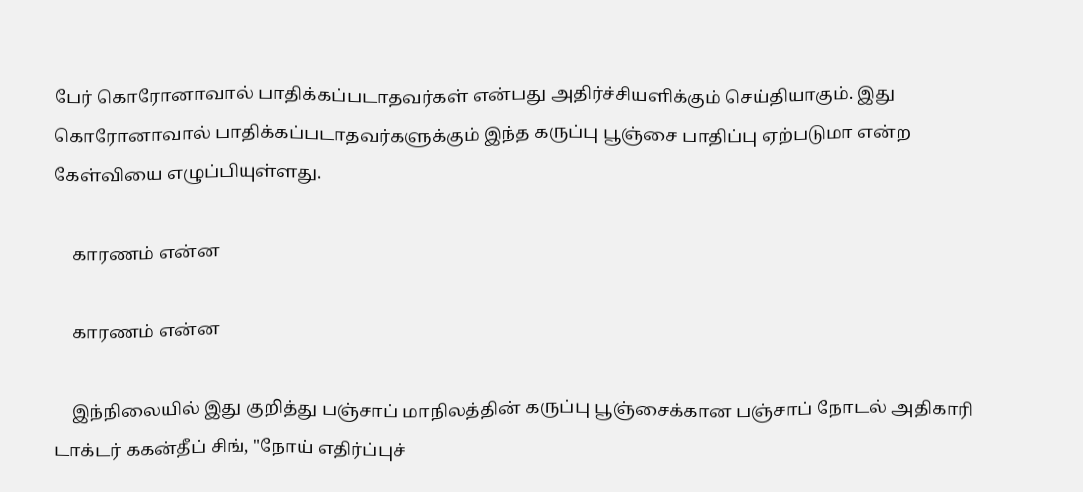பேர் கொரோனாவால் பாதிக்கப்படாதவர்கள் என்பது அதிர்ச்சியளிக்கும் செய்தியாகும். இது கொரோனாவால் பாதிக்கப்படாதவர்களுக்கும் இந்த கருப்பு பூஞ்சை பாதிப்பு ஏற்படுமா என்ற கேள்வியை எழுப்பியுள்ளது.

    காரணம் என்ன

    காரணம் என்ன

    இந்நிலையில் இது குறித்து பஞ்சாப் மாநிலத்தின் கருப்பு பூஞ்சைக்கான பஞ்சாப் நோடல் அதிகாரி டாக்டர் ககன்தீப் சிங், "நோய் எதிர்ப்புச்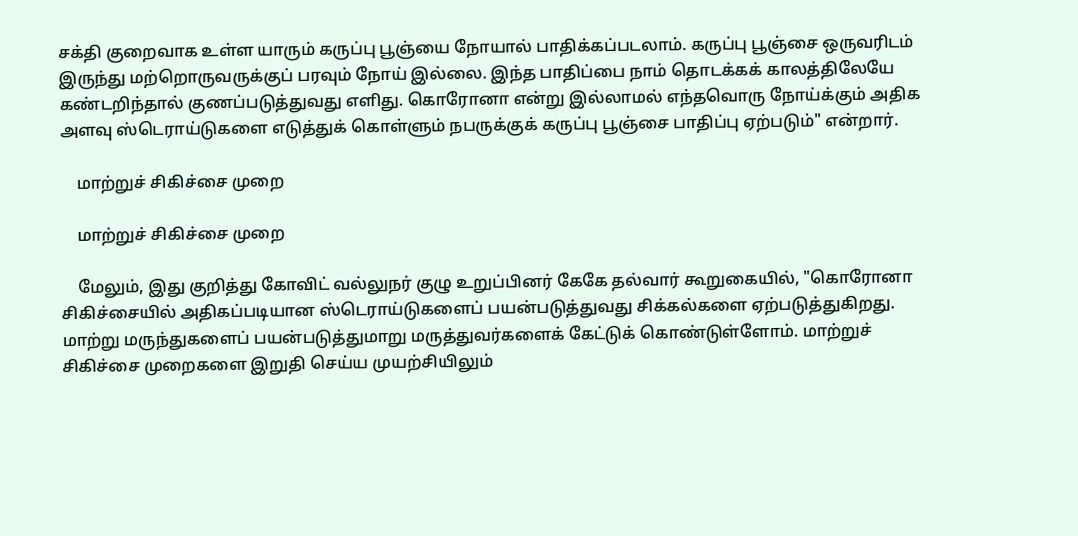சக்தி குறைவாக உள்ள யாரும் கருப்பு பூஞ்யை நோயால் பாதிக்கப்படலாம். கருப்பு பூஞ்சை ஒருவரிடம் இருந்து மற்றொருவருக்குப் பரவும் நோய் இல்லை. இந்த பாதிப்பை நாம் தொடக்கக் காலத்திலேயே கண்டறிந்தால் குணப்படுத்துவது எளிது. கொரோனா என்று இல்லாமல் எந்தவொரு நோய்க்கும் அதிக அளவு ஸ்டெராய்டுகளை எடுத்துக் கொள்ளும் நபருக்குக் கருப்பு பூஞ்சை பாதிப்பு ஏற்படும்" என்றார்.

    மாற்றுச் சிகிச்சை முறை

    மாற்றுச் சிகிச்சை முறை

    மேலும், இது குறித்து கோவிட் வல்லுநர் குழு உறுப்பினர் கேகே தல்வார் கூறுகையில், "கொரோனா சிகிச்சையில் அதிகப்படியான ஸ்டெராய்டுகளைப் பயன்படுத்துவது சிக்கல்களை ஏற்படுத்துகிறது. மாற்று மருந்துகளைப் பயன்படுத்துமாறு மருத்துவர்களைக் கேட்டுக் கொண்டுள்ளோம். மாற்றுச் சிகிச்சை முறைகளை இறுதி செய்ய முயற்சியிலும்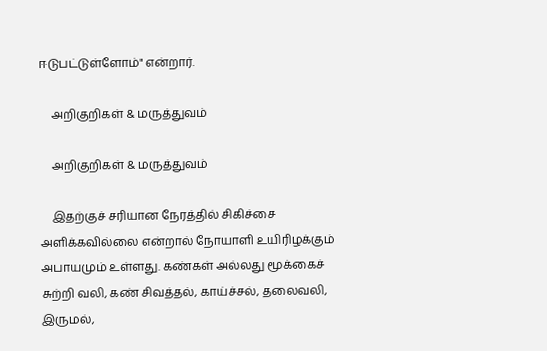ஈடுபட்டுள்ளோம்" என்றார்.

    அறிகுறிகள் & மருத்துவம்

    அறிகுறிகள் & மருத்துவம்

    இதற்குச் சரியான நேரத்தில் சிகிச்சை அளிக்கவில்லை என்றால் நோயாளி உயிரிழக்கும் அபாயமும் உள்ளது. கண்கள் அல்லது மூக்கைச் சுற்றி வலி, கண் சிவத்தல், காய்ச்சல், தலைவலி, இருமல்,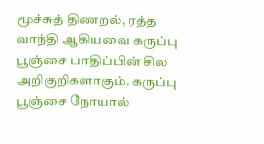மூச்சுத் திணறல், ரத்த வாந்தி ஆகியவை கருப்பு பூஞ்சை பாதிப்பின் சில அறிகுறிகளாகும். கருப்பு பூஞ்சை நோயால்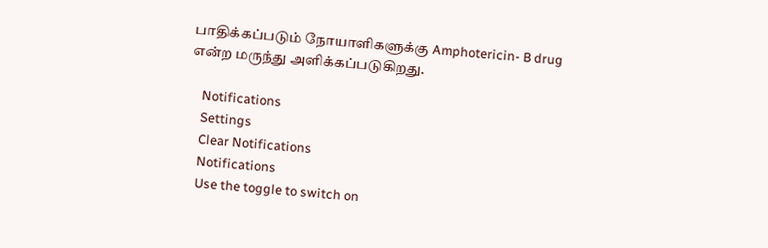பாதிக்கப்படும் நோயாளிகளுக்கு Amphotericin- B drug என்ற மருந்து அளிக்கப்படுகிறது.

    Notifications
    Settings
    Clear Notifications
    Notifications
    Use the toggle to switch on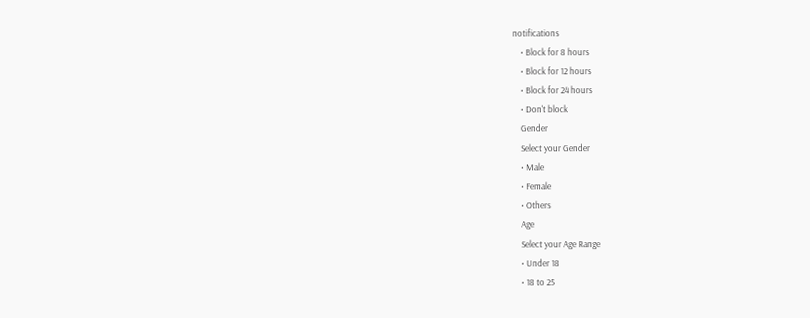notifications
    • Block for 8 hours
    • Block for 12 hours
    • Block for 24 hours
    • Don't block
    Gender
    Select your Gender
    • Male
    • Female
    • Others
    Age
    Select your Age Range
    • Under 18
    • 18 to 25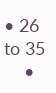• 26 to 35
    •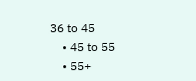36 to 45
    • 45 to 55
    • 55+